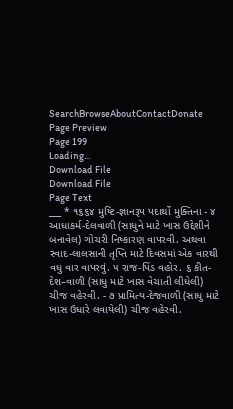SearchBrowseAboutContactDonate
Page Preview
Page 199
Loading...
Download File
Download File
Page Text
___ * ૧૬૬૪ મુષ્ટિ-જ્ઞાનરૂપ પદાર્થો મુક્તિના - ૪ આધાકર્મ-દેલવાળી (સાધુને માટે ખાસ ઉદ્દેશીને બનાવેલ) ગોચરી નિષ્કારણ વાપરવી. અથવા સ્વાદ-લાલસાની તૃપ્તિ માટે દિવસમાં એક વારથી વધુ વાર વાપરવું. ૫ રાજ-પિંડ વહોર. ૬ કીત-દેશ–વાળી (સાધુ માટે ખાસ વેચાતી લીધેલી) ચીજ વહેરવી. - ૭ પ્રામિત્ય-દેજવાળી (સાધુ માટે ખાસ ઉધારે લવાયેલી) ચીજ વહેરવી.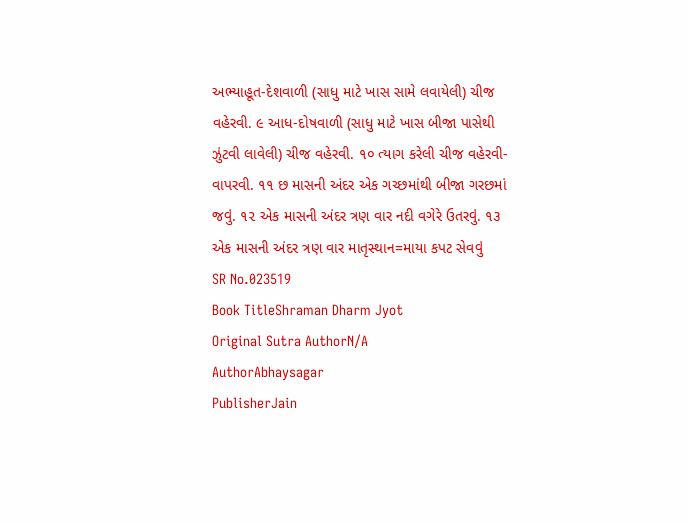અભ્યાહૂત-દેશવાળી (સાધુ માટે ખાસ સામે લવાયેલી) ચીજ વહેરવી. ૯ આધ-દોષવાળી (સાધુ માટે ખાસ બીજા પાસેથી ઝુંટવી લાવેલી) ચીજ વહેરવી. ૧૦ ત્યાગ કરેલી ચીજ વહેરવી-વાપરવી. ૧૧ છ માસની અંદર એક ગચ્છમાંથી બીજા ગરછમાં જવું. ૧૨ એક માસની અંદર ત્રણ વાર નદી વગેરે ઉતરવું. ૧૩ એક માસની અંદર ત્રણ વાર માતૃસ્થાન=માયા કપટ સેવવું
SR No.023519
Book TitleShraman Dharm Jyot
Original Sutra AuthorN/A
AuthorAbhaysagar
PublisherJain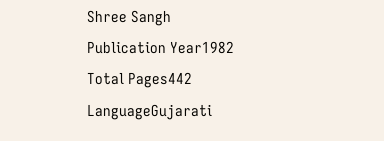Shree Sangh
Publication Year1982
Total Pages442
LanguageGujarati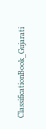ClassificationBook_Gujarati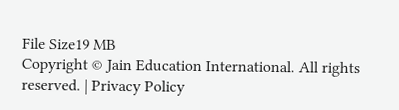File Size19 MB
Copyright © Jain Education International. All rights reserved. | Privacy Policy